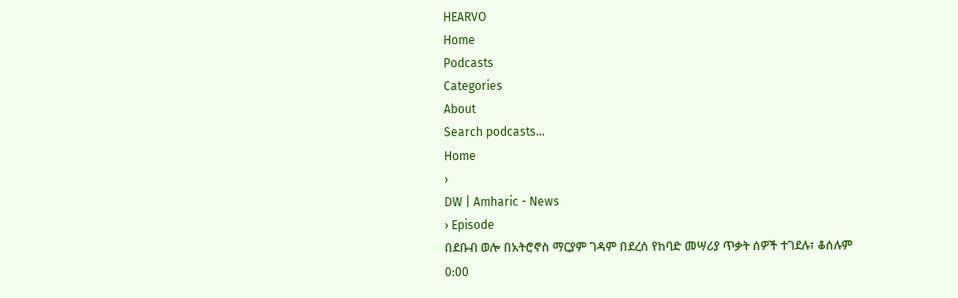HEARVO
Home
Podcasts
Categories
About
Search podcasts...
Home
›
DW | Amharic - News
› Episode
በደቡብ ወሎ በአትሮኖስ ማርያም ገዳም በደረሰ የከባድ መሣሪያ ጥቃት ሰዎች ተገደሉ፣ ቆሰሉም
0:00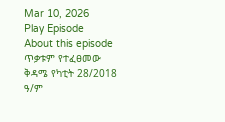Mar 10, 2026
Play Episode
About this episode
ጥቃቱም የተፈፀመው ቅዳሜ የካቲት 28/2018 ዓ/ም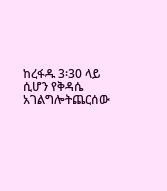ከረፋዱ 3፡30 ላይ ሲሆን የቅዳሴ አገልግሎትጨርሰው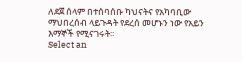ለደጀ ሰላም በተሰባሰቡ ካህናትና የአካባቢው ማህበረሰብ ላይጉዳት የደረሰ መሆኑን ነው የአይን እማኞች የሚናገሩት፡፡
Select an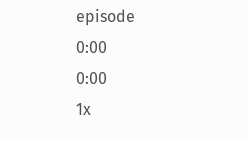episode
0:00
0:00
1x